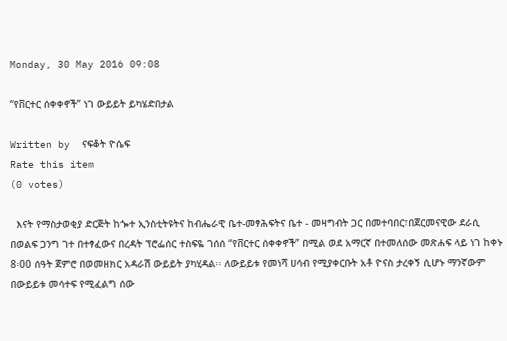Monday, 30 May 2016 09:08

“የቨርተር ሰቀቀኖች” ነገ ውይይት ይካሄድበታል

Written by  ናፍቆት ዮሴፍ
Rate this item
(0 votes)

  እናት የማስታወቂያ ድርጅት ከጐተ ኢንስቲትዩትና ከብሔራዊ ቤተ-መፃሕፍትና ቤተ - መዛግብት ጋር በመተባበር፣በጀርመናዊው ደራሲ በወልፍ ጋንግ ገተ በተፃፈውና በረዳት ፕሮፌሰር ተስፍዬ ገሰሰ “የቨርተር ሰቀቀኖች” በሚል ወደ አማርኛ በተመለሰው መጽሐፍ ላይ ነገ ከቀኑ 8፡00 ሰዓት ጀምሮ በወመዘክር አዳራሽ ውይይት ያካሂዳል፡፡ ለውይይቱ የመነሻ ሀሳብ የሚያቀርቡት አቶ ዮናስ ታረቀኝ ሲሆኑ ማንኛውም በውይይቱ መሳተፍ የሚፈልግ ሰው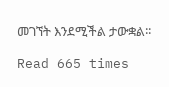መገኘት እንደሚችል ታውቋል፡፡

Read 665 times